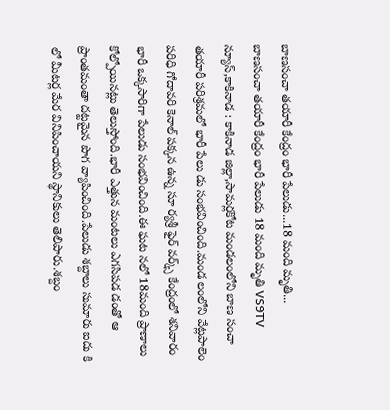బాణసంచా తయారీ కేంద్రం భారీ పేలుడు...18 మంది మృతి...
బాణసంచా తయారీ కేంద్రం భారీ పేలుడు 18 మంది మృతి VS9TV న్యూస్,కాకినాడ : కాకినాడ జిల్లా,సామర్లకోట మండలంలోని బాణ సంచా తయారీ పరిశ్రమలో భారీ పేలు డు సంభవించింది.మండ లంలోని వేట్లపాలెం పరిధి గోదావరి కెనాల్ పక్కన ఉన్న సూ ర్యశ్రీ ఫైర్ వర్క్స్ కేంద్రంలో శనివారం భారీ ఒక్కసారిగా పేలుడు సంభవించింది.ఈ ఘట నలో 18మంది ప్రాణాలు కోల్పోయినట్లు తెలుస్తోంది.భారీ ఎత్తున మంటలు ఎగసిపడ డంతో ఆ ప్రాంతమంతా దట్టమైన పొగ వ్యాపించింది.పేలుడు శబ్దాలు సుమారు ఐదు కి లో మీటర్ల మేర వినిపించాయని స్థానికులు తెలిపారు.శబ్దం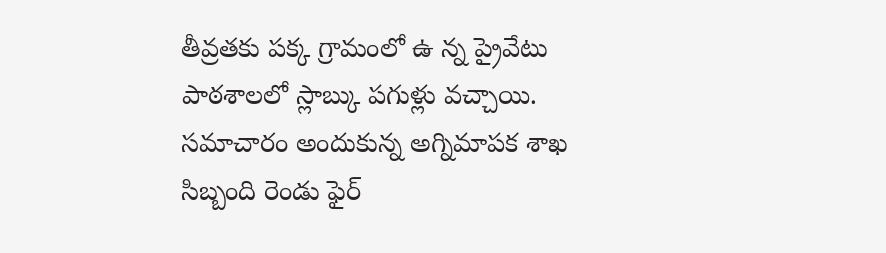తీవ్రతకు పక్క గ్రామంలో ఉ న్న ప్రైవేటు పాఠశాలలో స్లాబ్కు పగుళ్లు వచ్చాయి. సమాచారం అందుకున్న అగ్నిమాపక శాఖ సిబ్బంది రెండు ఫైర్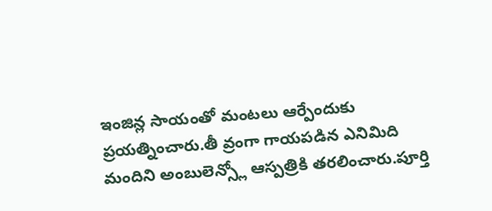ఇంజిన్ల సాయంతో మంటలు ఆర్పేందుకు ప్రయత్నించారు.తీ వ్రంగా గాయపడిన ఎనిమిది మందిని అంబులెన్స్లో ఆస్పత్రికి తరలించారు.పూర్తి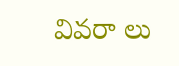వివరా లు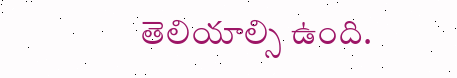తెలియాల్సి ఉంది.